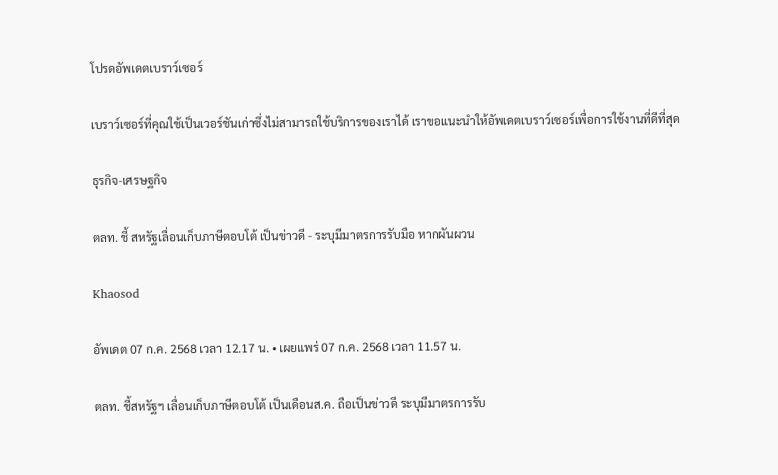โปรดอัพเดตเบราว์เซอร์

เบราว์เซอร์ที่คุณใช้เป็นเวอร์ชันเก่าซึ่งไม่สามารถใช้บริการของเราได้ เราขอแนะนำให้อัพเดตเบราว์เซอร์เพื่อการใช้งานที่ดีที่สุด

ธุรกิจ-เศรษฐกิจ

ตลท. ชี้ สหรัฐเลื่อนเก็บภาษีตอบโต้ เป็นข่าวดี - ระบุมีมาตรการรับมือ หากผันผวน

Khaosod

อัพเดต 07 ก.ค. 2568 เวลา 12.17 น. • เผยแพร่ 07 ก.ค. 2568 เวลา 11.57 น.

ตลท. ชี้สหรัฐฯ เลื่อนเก็บภาษีตอบโต้ เป็นเดือนส.ค. ถือเป็นข่าวดี ระบุมีมาตรการรับ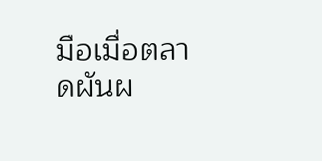มือเมื่อตลาดผันผ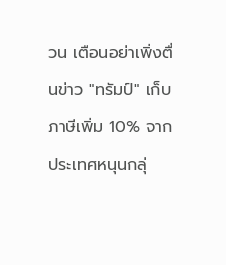วน เตือนอย่าเพิ่งตื่นข่าว "ทรัมป์" เก็บภาษีเพิ่ม 10% จากประเทศหนุนกลุ่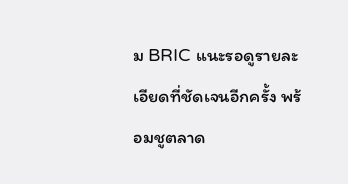ม BRIC แนะรอดูรายละเอียดที่ชัดเจนอีกครั้ง พร้อมชูตลาด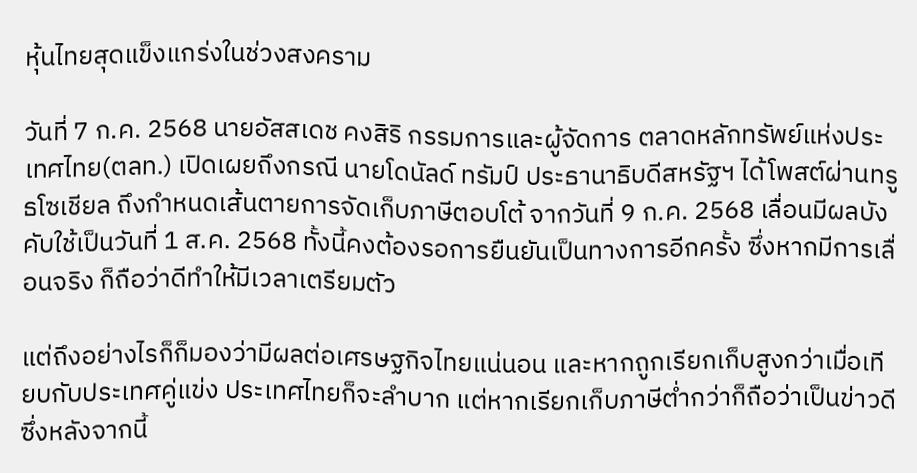หุ้นไทยสุดแข็งแกร่งในช่วงสงคราม

วันที่ 7 ก.ค. 2568 นายอัสสเดช คงสิริ กรรมการและผู้จัดการ ตลาดหลักทรัพย์แห่งประเทศไทย(ตลท.) เปิดเผยถึงกรณี นายโดนัลด์ ทรัมป์ ประธานาธิบดีสหรัฐฯ ได้โพสต์ผ่านทรูธโซเชียล ถึงกำหนดเส้นตายการจัดเก็บภาษีตอบโต้ จากวันที่ 9 ก.ค. 2568 เลื่อนมีผลบังคับใช้เป็นวันที่ 1 ส.ค. 2568 ทั้งนี้คงต้องรอการยืนยันเป็นทางการอีกครั้ง ซึ่งหากมีการเลื่อนจริง ก็ถือว่าดีทำให้มีเวลาเตรียมตัว

แต่ถึงอย่างไรก็ก็มองว่ามีผลต่อเศรษฐกิจไทยแน่นอน และหากถูกเรียกเก็บสูงกว่าเมื่อเทียบกับประเทศคู่แข่ง ประเทศไทยก็จะลำบาก แต่หากเรียกเก็บภาษีต่ำกว่าก็ถือว่าเป็นข่าวดี ซึ่งหลังจากนี้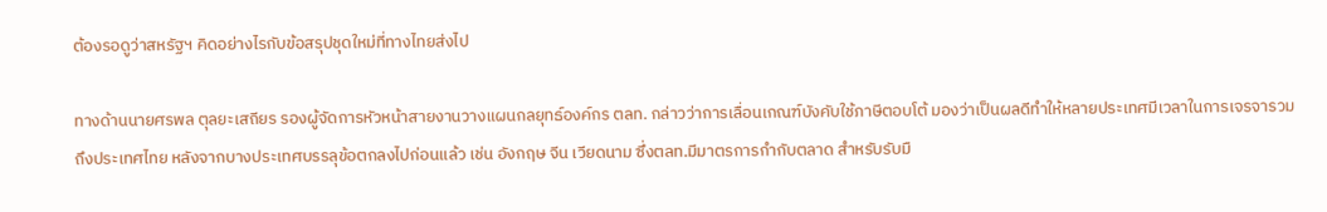ต้องรอดูว่าสหรัฐฯ คิดอย่างไรกับข้อสรุปชุดใหม่ที่ทางไทยส่งไป

ทางด้านนายศรพล ตุลยะเสถียร รองผู้จัดการหัวหน้าสายงานวางแผนกลยุทธ์องค์กร ตลท. กล่าวว่าการเลื่อนเกณฑ์บังคับใช้ภาษีตอบโต้ มองว่าเป็นผลดีทำให้หลายประเทศมีเวลาในการเจรจารวมถึงประเทศไทย หลังจากบางประเทศบรรลุข้อตกลงไปก่อนแล้ว เช่น อังกฤษ จีน เวียดนาม ซึ่งตลท.มีมาตรการกำกับตลาด สำหรับรับมื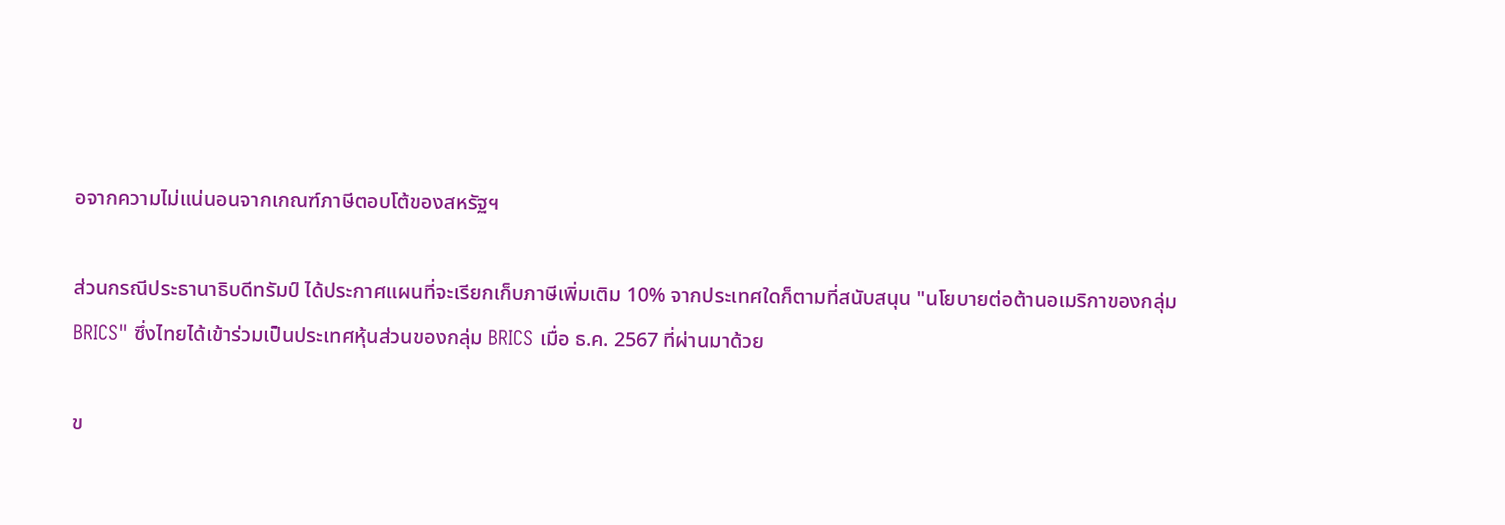อจากความไม่แน่นอนจากเกณฑ์ภาษีตอบโต้ของสหรัฐฯ

ส่วนกรณีประธานาธิบดีทรัมป์ ได้ประกาศแผนที่จะเรียกเก็บภาษีเพิ่มเติม 10% จากประเทศใดก็ตามที่สนับสนุน "นโยบายต่อต้านอเมริกาของกลุ่ม BRICS" ซึ่งไทยได้เข้าร่วมเป็นประเทศหุ้นส่วนของกลุ่ม BRICS เมื่อ ธ.ค. 2567 ที่ผ่านมาด้วย

ข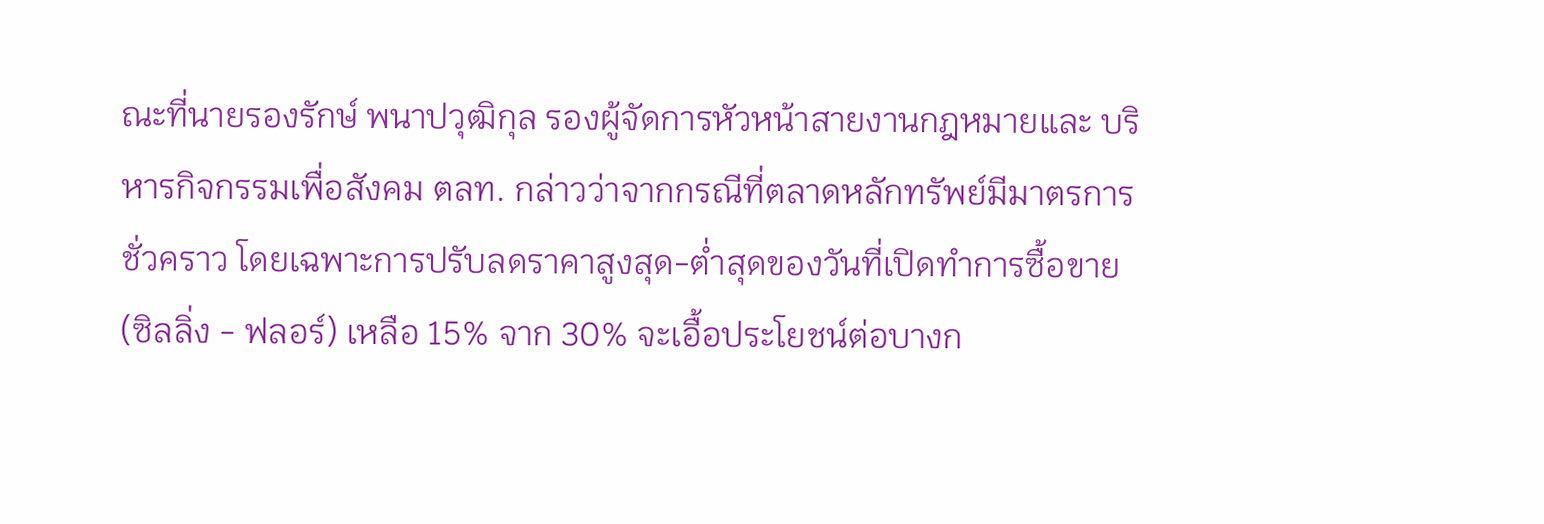ณะที่นายรองรักษ์ พนาปวุฒิกุล รองผู้จัดการหัวหน้าสายงานกฎหมายและ บริหารกิจกรรมเพื่อสังคม ตลท. กล่าวว่าจากกรณีที่ตลาดหลักทรัพย์มีมาตรการชั่วคราว โดยเฉพาะการปรับลดราคาสูงสุด-ต่ำสุดของวันที่เปิดทำการซื้อขาย (ซิลลิ่ง - ฟลอร์) เหลือ 15% จาก 30% จะเอื้อประโยชน์ต่อบางก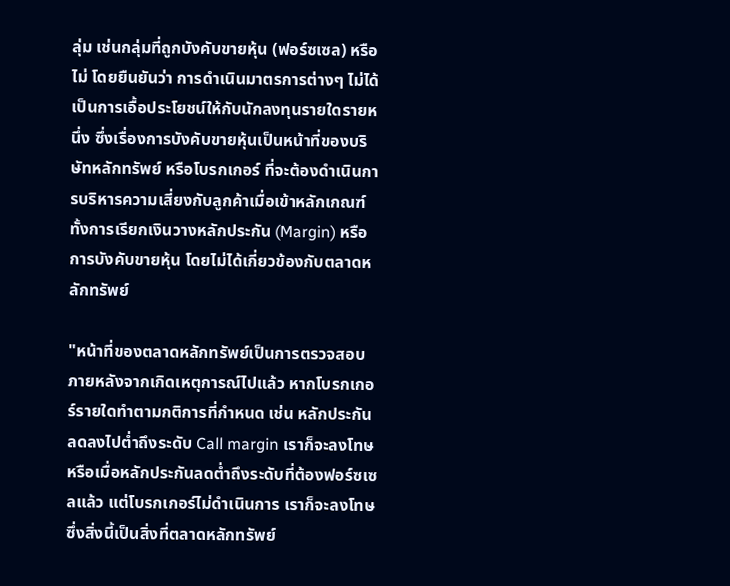ลุ่ม เช่นกลุ่มที่ถูกบังคับขายหุ้น (ฟอร์ซเซล) หรือไม่ โดยยืนยันว่า การดำเนินมาตรการต่างๆ ไม่ได้เป็นการเอื้อประโยชน์ให้กับนักลงทุนรายใดรายหนึ่ง ซึ่งเรื่องการบังคับขายหุ้นเป็นหน้าที่ของบริษัทหลักทรัพย์ หรือโบรกเกอร์ ที่จะต้องดำเนินการบริหารความเสี่ยงกับลูกค้าเมื่อเข้าหลักเกณฑ์ ทั้งการเรียกเงินวางหลักประกัน (Margin) หรือการบังคับขายหุ้น โดยไม่ได้เกี่ยวข้องกับตลาดหลักทรัพย์

"หน้าที่ของตลาดหลักทรัพย์เป็นการตรวจสอบภายหลังจากเกิดเหตุการณ์ไปแล้ว หากโบรกเกอร์รายใดทำตามกติการที่กำหนด เช่น หลักประกันลดลงไปต่ำถึงระดับ Call margin เราก็จะลงโทษ หรือเมื่อหลักประกันลดต่ำถึงระดับที่ต้องฟอร์ซเซลแล้ว แต่โบรกเกอร์ไม่ดำเนินการ เราก็จะลงโทษ ซึ่งสิ่งนี้เป็นสิ่งที่ตลาดหลักทรัพย์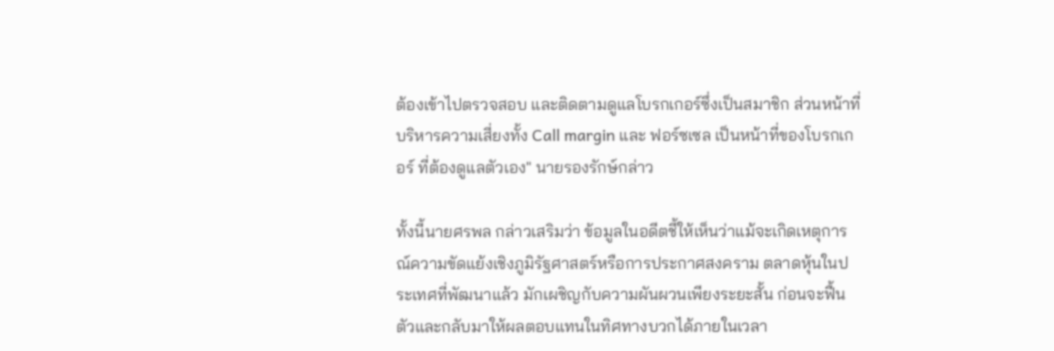ต้องเข้าไปตรวจสอบ และติดตามดูแลโบรกเกอร์ซึ่งเป็นสมาชิก ส่วนหน้าที่บริหารความเสี่ยงทั้ง Call margin และ ฟอร์ซเซล เป็นหน้าที่ของโบรกเกอร์ ที่ต้องดูแลตัวเอง" นายรองรักษ์กล่าว

ทั้งนี้นายศรพล กล่าวเสริมว่า ข้อมูลในอดีตชี้ให้เห็นว่าแม้จะเกิดเหตุการณ์ความขัดแย้งเชิงภูมิรัฐศาสตร์หรือการประกาศสงคราม ตลาดหุ้นในประเทศที่พัฒนาแล้ว มักเผชิญกับความผันผวนเพียงระยะสั้น ก่อนจะฟื้นตัวและกลับมาให้ผลตอบแทนในทิศทางบวกได้ภายในเวลา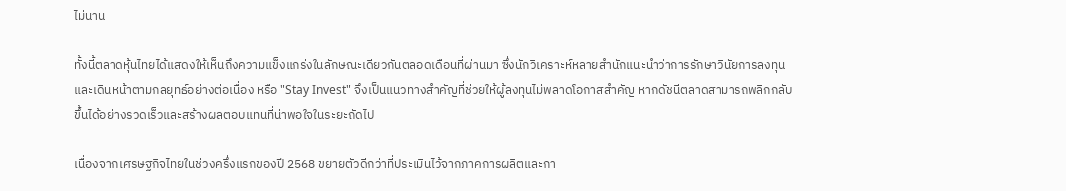ไม่นาน

ทั้งนี้ตลาดหุ้นไทยได้แสดงให้เห็นถึงความแข็งแกร่งในลักษณะเดียวกันตลอดเดือนที่ผ่านมา ซึ่งนักวิเคราะห์หลายสำนักแนะนำว่าการรักษาวินัยการลงทุนและเดินหน้าตามกลยุทธ์อย่างต่อเนื่อง หรือ "Stay Invest" จึงเป็นแนวทางสำคัญที่ช่วยให้ผู้ลงทุนไม่พลาดโอกาสสำคัญ หากดัชนีตลาดสามารถพลิกกลับขึ้นได้อย่างรวดเร็วและสร้างผลตอบแทนที่น่าพอใจในระยะถัดไป

เนื่องจากเศรษฐกิจไทยในช่วงครึ่งแรกของปี 2568 ขยายตัวดีกว่าที่ประเมินไว้จากภาคการผลิตและกา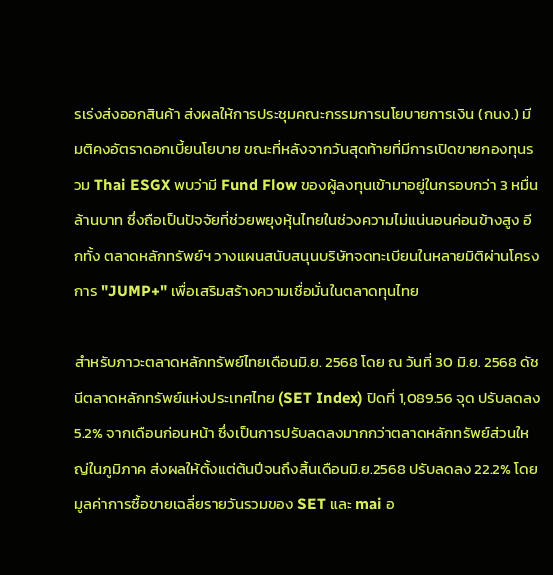รเร่งส่งออกสินค้า ส่งผลให้การประชุมคณะกรรมการนโยบายการเงิน (กนง.) มีมติคงอัตราดอกเบี้ยนโยบาย ขณะที่หลังจากวันสุดท้ายที่มีการเปิดขายกองทุนรวม Thai ESGX พบว่ามี Fund Flow ของผู้ลงทุนเข้ามาอยู่ในกรอบกว่า 3 หมื่นล้านบาท ซึ่งถือเป็นปัจจัยที่ช่วยพยุงหุ้นไทยในช่วงความไม่แน่นอนค่อนข้างสูง อีกทั้ง ตลาดหลักทรัพย์ฯ วางแผนสนับสนุนบริษัทจดทะเบียนในหลายมิติผ่านโครงการ "JUMP+" เพื่อเสริมสร้างความเชื่อมั่นในตลาดทุนไทย

สำหรับภาวะตลาดหลักทรัพย์ไทยเดือนมิ.ย. 2568 โดย ณ วันที่ 30 มิ.ย. 2568 ดัชนีตลาดหลักทรัพย์แห่งประเทศไทย (SET Index) ปิดที่ 1,089.56 จุด ปรับลดลง 5.2% จากเดือนก่อนหน้า ซึ่งเป็นการปรับลดลงมากกว่าตลาดหลักทรัพย์ส่วนใหญ่ในภูมิภาค ส่งผลให้ตั้งแต่ต้นปีจนถึงสิ้นเดือนมิ.ย.2568 ปรับลดลง 22.2% โดยมูลค่าการซื้อขายเฉลี่ยรายวันรวมของ SET และ mai อ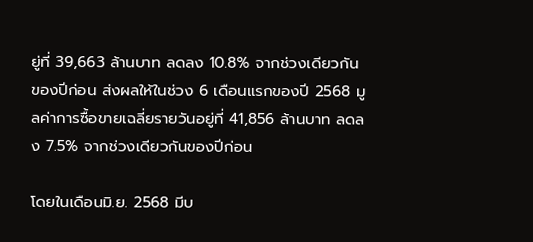ยู่ที่ 39,663 ล้านบาท ลดลง 10.8% จากช่วงเดียวกันของปีก่อน ส่งผลให้ในช่วง 6 เดือนแรกของปี 2568 มูลค่าการซื้อขายเฉลี่ยรายวันอยู่ที่ 41,856 ล้านบาท ลดลง 7.5% จากช่วงเดียวกันของปีก่อน

โดยในเดือนมิ.ย. 2568 มีบ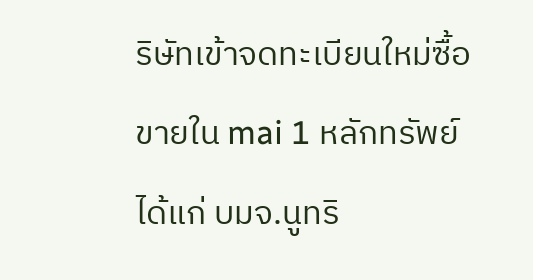ริษัทเข้าจดทะเบียนใหม่ซื้อขายใน mai 1 หลักทรัพย์ ได้แก่ บมจ.นูทริ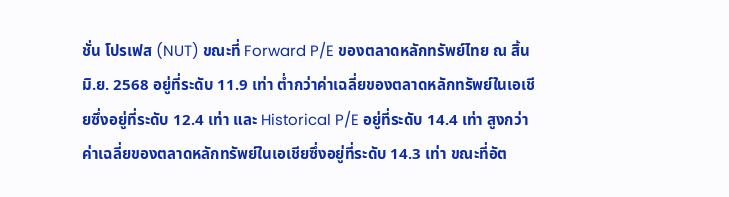ชั่น โปรเฟส (NUT) ขณะที่ Forward P/E ของตลาดหลักทรัพย์ไทย ณ สิ้นมิ.ย. 2568 อยู่ที่ระดับ 11.9 เท่า ต่ำกว่าค่าเฉลี่ยของตลาดหลักทรัพย์ในเอเชียซึ่งอยู่ที่ระดับ 12.4 เท่า และ Historical P/E อยู่ที่ระดับ 14.4 เท่า สูงกว่าค่าเฉลี่ยของตลาดหลักทรัพย์ในเอเชียซึ่งอยู่ที่ระดับ 14.3 เท่า ขณะที่อัต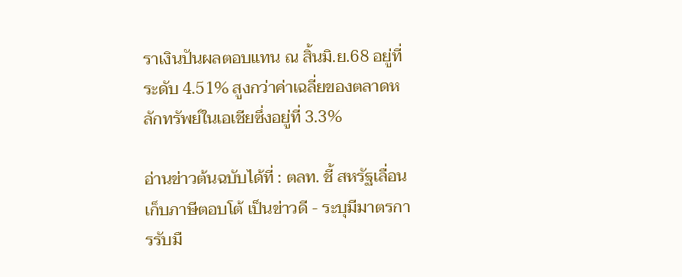ราเงินปันผลตอบแทน ณ สิ้นมิ.ย.68 อยู่ที่ระดับ 4.51% สูงกว่าค่าเฉลี่ยของตลาดหลักทรัพย์ในเอเชียซึ่งอยู่ที่ 3.3%

อ่านข่าวต้นฉบับได้ที่ : ตลท. ชี้ สหรัฐเลื่อนเก็บภาษีตอบโต้ เป็นข่าวดี - ระบุมีมาตรการรับมื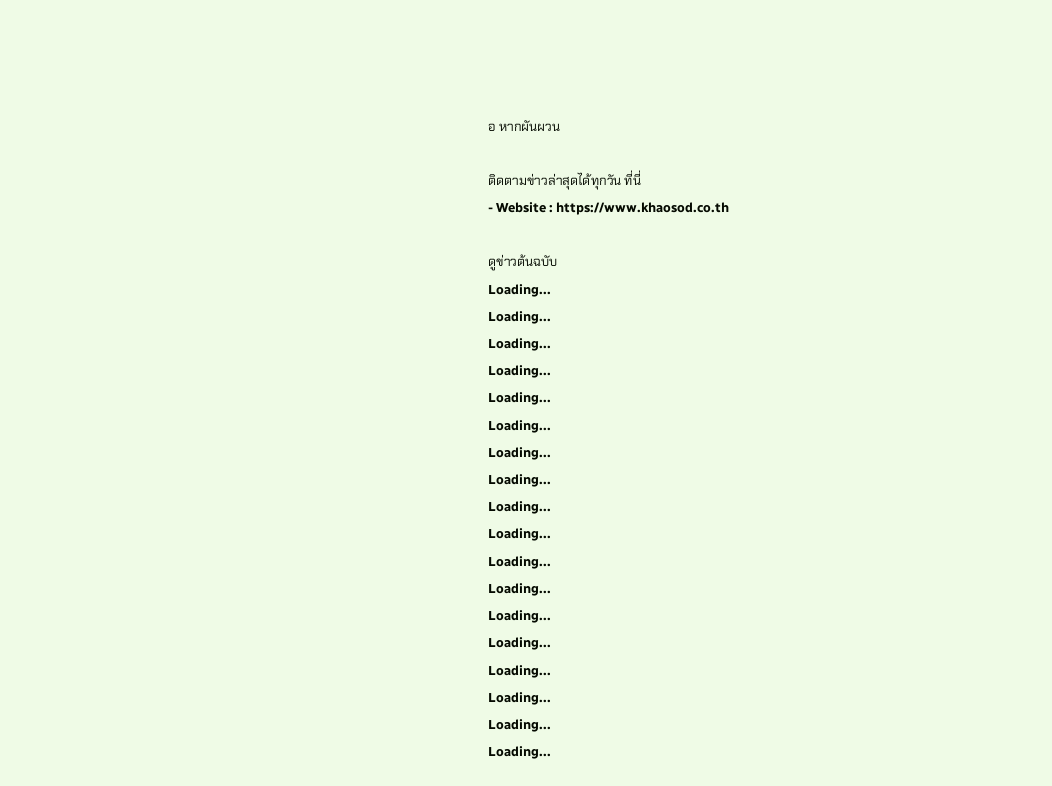อ หากผันผวน

ติดตามข่าวล่าสุดได้ทุกวัน ที่นี่
- Website : https://www.khaosod.co.th

ดูข่าวต้นฉบับ
Loading...
Loading...
Loading...
Loading...
Loading...
Loading...
Loading...
Loading...
Loading...
Loading...
Loading...
Loading...
Loading...
Loading...
Loading...
Loading...
Loading...
Loading...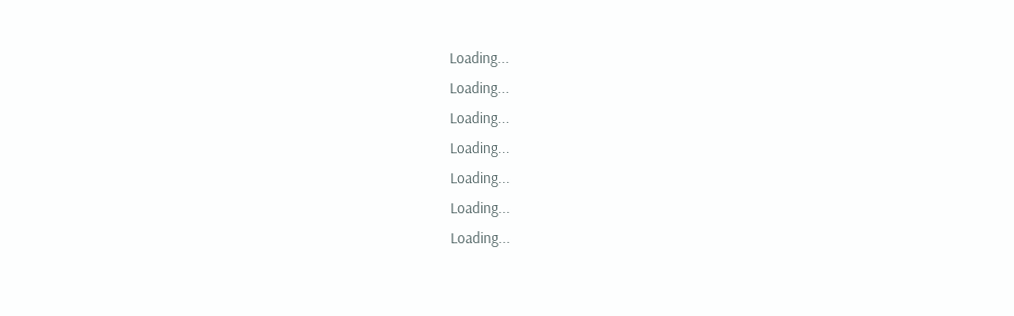Loading...
Loading...
Loading...
Loading...
Loading...
Loading...
Loading...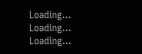Loading...
Loading...
Loading...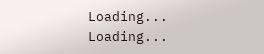Loading...
Loading...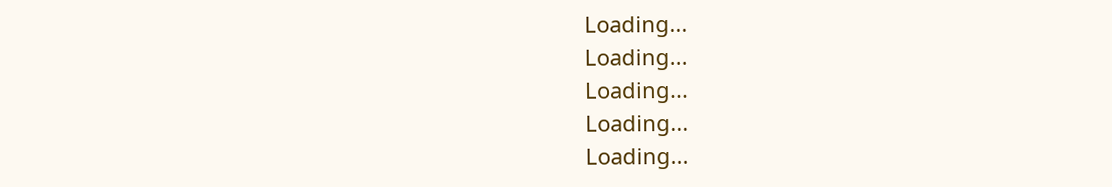Loading...
Loading...
Loading...
Loading...
Loading...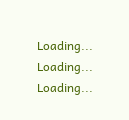Loading...
Loading...
Loading...